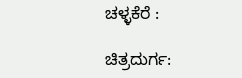ಚಳ್ಳಕೆರೆ :

ಚಿತ್ರದುರ್ಗ: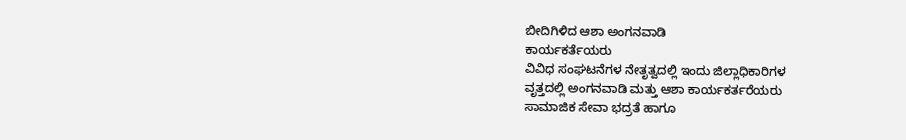ಬೀದಿಗಿಳಿದ ಆಶಾ ಅಂಗನವಾಡಿ
ಕಾರ್ಯಕರ್ತೆಯರು
ವಿವಿಧ ಸಂಘಟನೆಗಳ ನೇತೃತ್ವದಲ್ಲಿ ಇಂದು ಜಿಲ್ಲಾಧಿಕಾರಿಗಳ
ವೃತ್ತದಲ್ಲಿ ಅಂಗನವಾಡಿ ಮತ್ತು ಆಶಾ ಕಾರ್ಯಕರ್ತರೆಯರು
ಸಾಮಾಜಿಕ ಸೇವಾ ಭದ್ರತೆ ಹಾಗೂ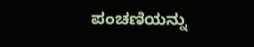ಪಂಚಣಿಯನ್ನು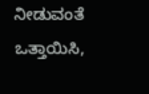ನೀಡುವಂತೆ
ಒತ್ತಾಯಿಸಿ,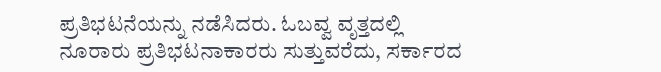ಪ್ರತಿಭಟನೆಯನ್ನು ನಡೆಸಿದರು. ಓಬವ್ವ ವೃತ್ತದಲ್ಲಿ
ನೂರಾರು ಪ್ರತಿಭಟನಾಕಾರರು ಸುತ್ತುವರೆದು, ಸರ್ಕಾರದ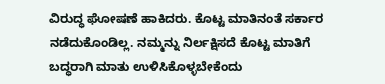ವಿರುದ್ಧ ಘೋಷಣೆ ಹಾಕಿದರು. ಕೊಟ್ಟ ಮಾತಿನಂತೆ ಸರ್ಕಾರ
ನಡೆದುಕೊಂಡಿಲ್ಲ. ನಮ್ಮನ್ನು ನಿರ್ಲಕ್ಷಿಸದೆ ಕೊಟ್ಟ ಮಾತಿಗೆ
ಬದ್ಧರಾಗಿ ಮಾತು ಉಳಿಸಿಕೊಳ್ಳಬೇಕೆಂದು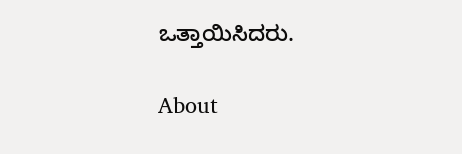ಒತ್ತಾಯಿಸಿದರು.

About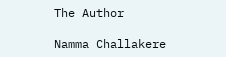The Author

Namma Challakere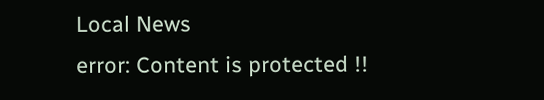Local News
error: Content is protected !!